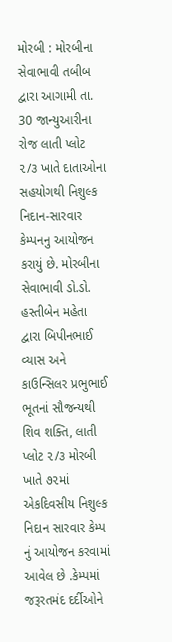મોરબી : મોરબીના સેવાભાવી તબીબ દ્વારા આગામી તા. 30 જાન્યુઆરીના રોજ લાતી પ્લોટ ૨/૩ ખાતે દાતાઓના સહયોગથી નિશુલ્ક નિદાન-સારવાર કેમ્પનનુ આયોજન કરાયું છે. મોરબીના સેવાભાવી ડો.ડો. હસ્તીબેન મહેતા દ્વારા બિપીનભાઈ વ્યાસ અને કાઉન્સિલર પ્રભુભાઈ ભૂતનાં સૌજન્યથી શિવ શક્તિ, લાતી પ્લોટ ૨/૩ મોરબી ખાતે ૭૨માં એકદિવસીય નિશુલ્ક નિદાન સારવાર કેમ્પ નું આયોજન કરવામાં આવેલ છે .કેમ્પમાં જરૂરતમંદ દર્દીઓને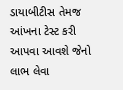ડાયાબીટીસ તેમજ આંખના ટેસ્ટ કરી આપવા આવશે જેનો લાભ લેવા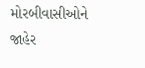મોરબીવાસીઓને જાહેર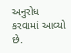અનુરોધ કરવામાં આવ્યો છે.